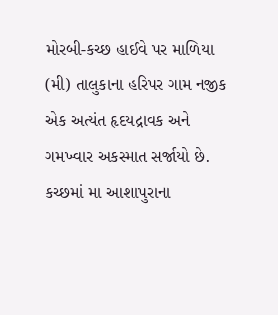મોરબી-કચ્છ હાઈવે પર માળિયા (મી) તાલુકાના હરિપર ગામ નજીક એક અત્યંત હૃદયદ્રાવક અને ગમખ્વાર અકસ્માત સર્જાયો છે. કચ્છમાં મા આશાપુરાના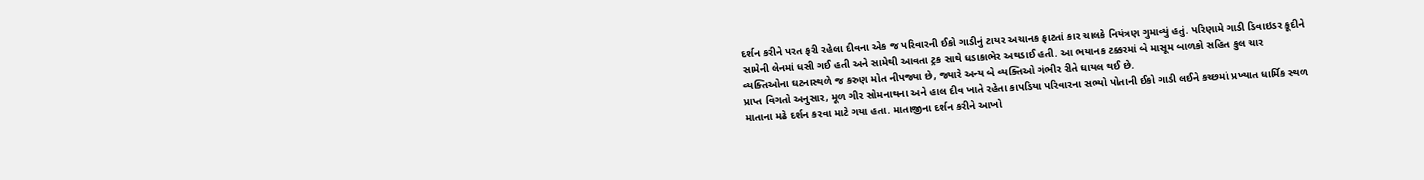દર્શન કરીને પરત ફરી રહેલા દીવના એક જ પરિવારની ઈકો ગાડીનું ટાયર અચાનક ફાટતાં કાર ચાલકે નિયંત્રણ ગુમાવ્યું હતું. પરિણામે ગાડી ડિવાઇડર કૂદીને સામેની લેનમાં ધસી ગઈ હતી અને સામેથી આવતા ટ્રક સાથે ધડાકાભેર અથડાઈ હતી. આ ભયાનક ટક્કરમાં બે માસૂમ બાળકો સહિત કુલ ચાર વ્યક્તિઓના ઘટનાસ્થળે જ કરુણ મોત નીપજ્યા છે, જ્યારે અન્ય બે વ્યક્તિઓ ગંભીર રીતે ઘાયલ થઈ છે.
પ્રાપ્ત વિગતો અનુસાર, મૂળ ગીર સોમનાથના અને હાલ દીવ ખાતે રહેતા કાપડિયા પરિવારના સભ્યો પોતાની ઈકો ગાડી લઈને કચ્છમાં પ્રખ્યાત ધાર્મિક સ્થળ માતાના મઢે દર્શન કરવા માટે ગયા હતા. માતાજીના દર્શન કરીને આખો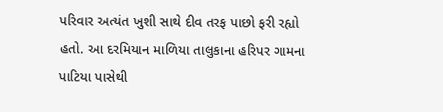પરિવાર અત્યંત ખુશી સાથે દીવ તરફ પાછો ફરી રહ્યો હતો. આ દરમિયાન માળિયા તાલુકાના હરિપર ગામના પાટિયા પાસેથી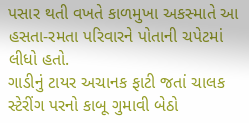પસાર થતી વખતે કાળમુખા અકસ્માતે આ હસતા-રમતા પરિવારને પોતાની ચપેટમાં લીધો હતો.
ગાડીનું ટાયર અચાનક ફાટી જતાં ચાલક સ્ટેરીંગ પરનો કાબૂ ગુમાવી બેઠો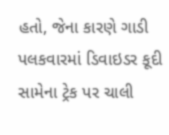હતો, જેના કારણે ગાડી પલકવારમાં ડિવાઇડર કૂદી સામેના ટ્રેક પર ચાલી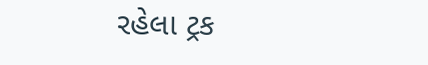રહેલા ટ્રક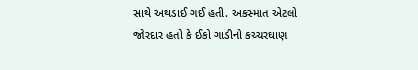સાથે અથડાઈ ગઈ હતી. અકસ્માત એટલો જોરદાર હતો કે ઈકો ગાડીનો કચ્ચરઘાણ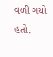વળી ગયો હતો.